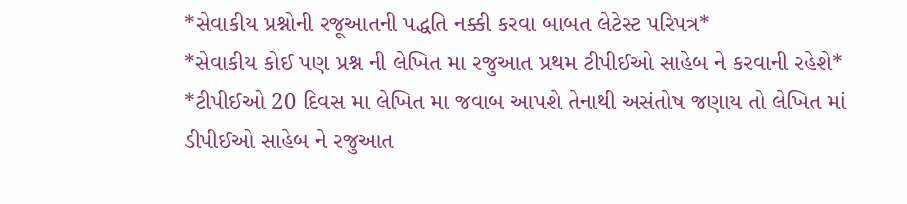*સેવાકીય પ્રશ્નોની રજૂઆતની પદ્ધતિ નક્કી કરવા બાબત લેટેસ્ટ પરિપત્ર*
*સેવાકીય કોઈ પણ પ્રશ્ન ની લેખિત મા રજુઆત પ્રથમ ટીપીઈઓ સાહેબ ને કરવાની રહેશે*
*ટીપીઈઓ 20 દિવસ મા લેખિત મા જવાબ આપશે તેનાથી અસંતોષ જણાય તો લેખિત માં ડીપીઈઓ સાહેબ ને રજુઆત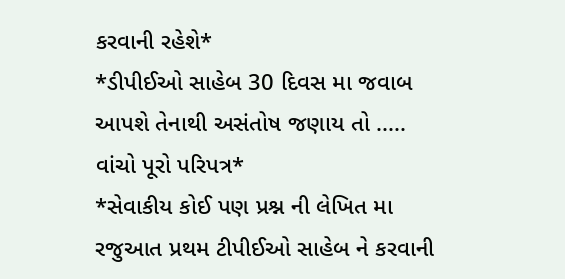કરવાની રહેશે*
*ડીપીઈઓ સાહેબ 30 દિવસ મા જવાબ આપશે તેનાથી અસંતોષ જણાય તો ..... વાંચો પૂરો પરિપત્ર*
*સેવાકીય કોઈ પણ પ્રશ્ન ની લેખિત મા રજુઆત પ્રથમ ટીપીઈઓ સાહેબ ને કરવાની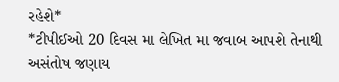રહેશે*
*ટીપીઈઓ 20 દિવસ મા લેખિત મા જવાબ આપશે તેનાથી અસંતોષ જણાય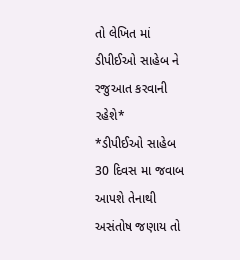તો લેખિત માં ડીપીઈઓ સાહેબ ને રજુઆત કરવાની રહેશે*
*ડીપીઈઓ સાહેબ 30 દિવસ મા જવાબ આપશે તેનાથી અસંતોષ જણાય તો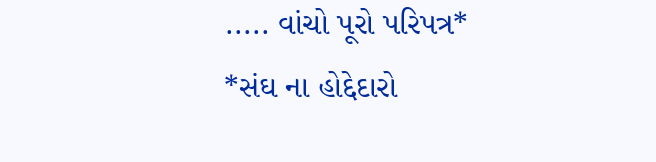..... વાંચો પૂરો પરિપત્ર*
*સંઘ ના હોદ્દેદારો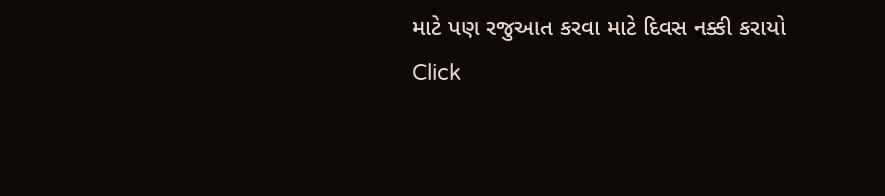માટે પણ રજુઆત કરવા માટે દિવસ નક્કી કરાયો
Click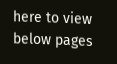here to view below pages